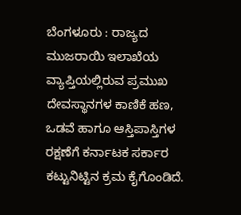ಬೆಂಗಳೂರು : ರಾಜ್ಯದ ಮುಜರಾಯಿ ಇಲಾಖೆಯ ವ್ಯಾಪ್ತಿಯಲ್ಲಿರುವ ಪ್ರಮುಖ ದೇವಸ್ಥಾನಗಳ ಕಾಣಿಕೆ ಹಣ, ಒಡವೆ ಹಾಗೂ ಆಸ್ತಿಪಾಸ್ತಿಗಳ ರಕ್ಷಣೆಗೆ ಕರ್ನಾಟಕ ಸರ್ಕಾರ ಕಟ್ಟುನಿಟ್ಟಿನ ಕ್ರಮ ಕೈಗೊಂಡಿದೆ.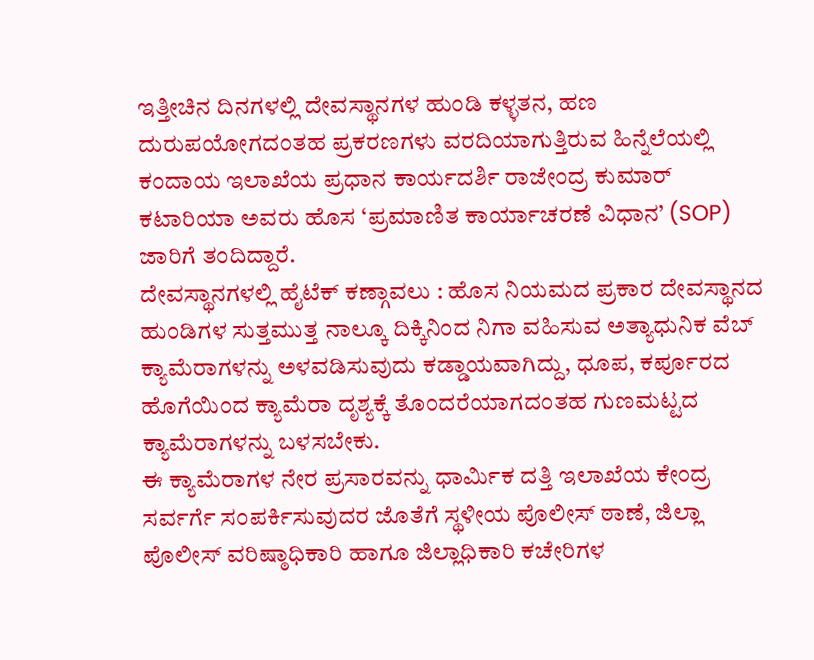ಇತ್ತೀಚಿನ ದಿನಗಳಲ್ಲಿ ದೇವಸ್ಥಾನಗಳ ಹುಂಡಿ ಕಳ್ಳತನ, ಹಣ ದುರುಪಯೋಗದಂತಹ ಪ್ರಕರಣಗಳು ವರದಿಯಾಗುತ್ತಿರುವ ಹಿನ್ನೆಲೆಯಲ್ಲಿ ಕಂದಾಯ ಇಲಾಖೆಯ ಪ್ರಧಾನ ಕಾರ್ಯದರ್ಶಿ ರಾಜೇಂದ್ರ ಕುಮಾರ್ ಕಟಾರಿಯಾ ಅವರು ಹೊಸ ‘ಪ್ರಮಾಣಿತ ಕಾರ್ಯಾಚರಣೆ ವಿಧಾನ’ (SOP) ಜಾರಿಗೆ ತಂದಿದ್ದಾರೆ.
ದೇವಸ್ಥಾನಗಳಲ್ಲಿ ಹೈಟೆಕ್ ಕಣ್ಗಾವಲು : ಹೊಸ ನಿಯಮದ ಪ್ರಕಾರ ದೇವಸ್ಥಾನದ ಹುಂಡಿಗಳ ಸುತ್ತಮುತ್ತ ನಾಲ್ಕೂ ದಿಕ್ಕಿನಿಂದ ನಿಗಾ ವಹಿಸುವ ಅತ್ಯಾಧುನಿಕ ವೆಬ್ ಕ್ಯಾಮೆರಾಗಳನ್ನು ಅಳವಡಿಸುವುದು ಕಡ್ಡಾಯವಾಗಿದ್ದು, ಧೂಪ, ಕರ್ಪೂರದ ಹೊಗೆಯಿಂದ ಕ್ಯಾಮೆರಾ ದೃಶ್ಯಕ್ಕೆ ತೊಂದರೆಯಾಗದಂತಹ ಗುಣಮಟ್ಟದ ಕ್ಯಾಮೆರಾಗಳನ್ನು ಬಳಸಬೇಕು.
ಈ ಕ್ಯಾಮೆರಾಗಳ ನೇರ ಪ್ರಸಾರವನ್ನು ಧಾರ್ಮಿಕ ದತ್ತಿ ಇಲಾಖೆಯ ಕೇಂದ್ರ ಸರ್ವರ್ಗೆ ಸಂಪರ್ಕಿಸುವುದರ ಜೊತೆಗೆ ಸ್ಥಳೀಯ ಪೊಲೀಸ್ ಠಾಣೆ, ಜಿಲ್ಲಾ ಪೊಲೀಸ್ ವರಿಷ್ಠಾಧಿಕಾರಿ ಹಾಗೂ ಜಿಲ್ಲಾಧಿಕಾರಿ ಕಚೇರಿಗಳ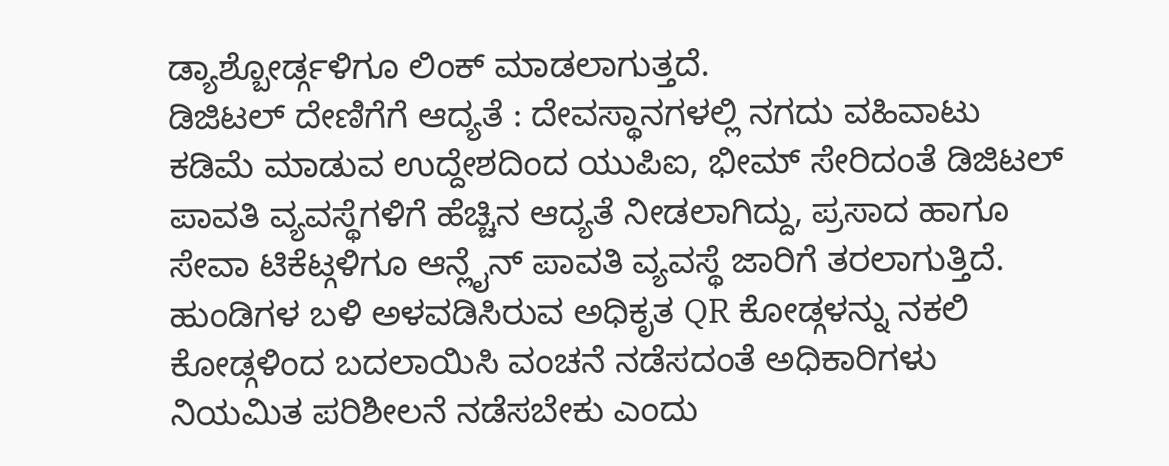ಡ್ಯಾಶ್ಬೋರ್ಡ್ಗಳಿಗೂ ಲಿಂಕ್ ಮಾಡಲಾಗುತ್ತದೆ.
ಡಿಜಿಟಲ್ ದೇಣಿಗೆಗೆ ಆದ್ಯತೆ : ದೇವಸ್ಥಾನಗಳಲ್ಲಿ ನಗದು ವಹಿವಾಟು ಕಡಿಮೆ ಮಾಡುವ ಉದ್ದೇಶದಿಂದ ಯುಪಿಐ, ಭೀಮ್ ಸೇರಿದಂತೆ ಡಿಜಿಟಲ್ ಪಾವತಿ ವ್ಯವಸ್ಥೆಗಳಿಗೆ ಹೆಚ್ಚಿನ ಆದ್ಯತೆ ನೀಡಲಾಗಿದ್ದು, ಪ್ರಸಾದ ಹಾಗೂ ಸೇವಾ ಟಿಕೆಟ್ಗಳಿಗೂ ಆನ್ಲೈನ್ ಪಾವತಿ ವ್ಯವಸ್ಥೆ ಜಾರಿಗೆ ತರಲಾಗುತ್ತಿದೆ. ಹುಂಡಿಗಳ ಬಳಿ ಅಳವಡಿಸಿರುವ ಅಧಿಕೃತ QR ಕೋಡ್ಗಳನ್ನು ನಕಲಿ ಕೋಡ್ಗಳಿಂದ ಬದಲಾಯಿಸಿ ವಂಚನೆ ನಡೆಸದಂತೆ ಅಧಿಕಾರಿಗಳು ನಿಯಮಿತ ಪರಿಶೀಲನೆ ನಡೆಸಬೇಕು ಎಂದು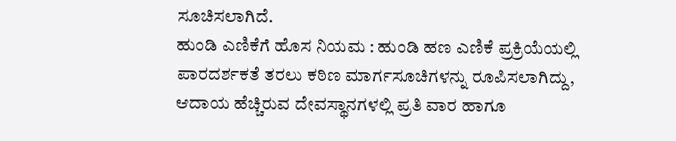ಸೂಚಿಸಲಾಗಿದೆ.
ಹುಂಡಿ ಎಣಿಕೆಗೆ ಹೊಸ ನಿಯಮ : ಹುಂಡಿ ಹಣ ಎಣಿಕೆ ಪ್ರಕ್ರಿಯೆಯಲ್ಲಿ ಪಾರದರ್ಶಕತೆ ತರಲು ಕಠಿಣ ಮಾರ್ಗಸೂಚಿಗಳನ್ನು ರೂಪಿಸಲಾಗಿದ್ದು, ಆದಾಯ ಹೆಚ್ಚಿರುವ ದೇವಸ್ಥಾನಗಳಲ್ಲಿ ಪ್ರತಿ ವಾರ ಹಾಗೂ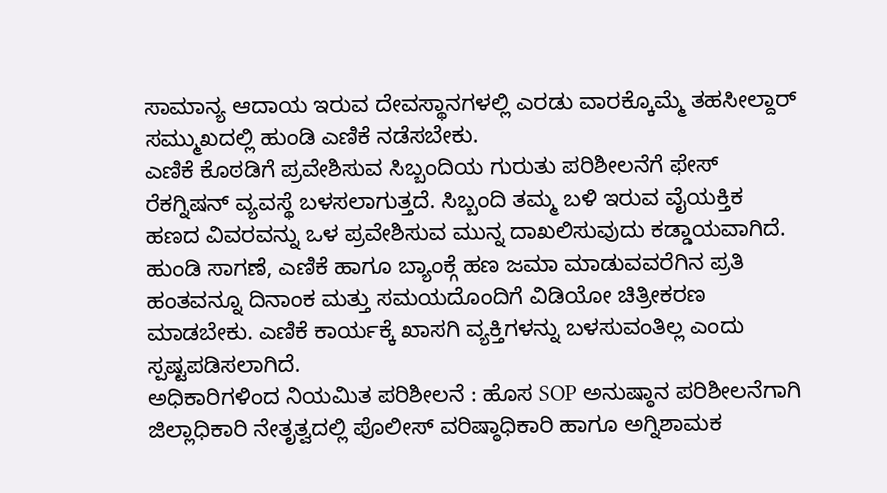ಸಾಮಾನ್ಯ ಆದಾಯ ಇರುವ ದೇವಸ್ಥಾನಗಳಲ್ಲಿ ಎರಡು ವಾರಕ್ಕೊಮ್ಮೆ ತಹಸೀಲ್ದಾರ್ ಸಮ್ಮುಖದಲ್ಲಿ ಹುಂಡಿ ಎಣಿಕೆ ನಡೆಸಬೇಕು.
ಎಣಿಕೆ ಕೊಠಡಿಗೆ ಪ್ರವೇಶಿಸುವ ಸಿಬ್ಬಂದಿಯ ಗುರುತು ಪರಿಶೀಲನೆಗೆ ಫೇಸ್ ರೆಕಗ್ನಿಷನ್ ವ್ಯವಸ್ಥೆ ಬಳಸಲಾಗುತ್ತದೆ. ಸಿಬ್ಬಂದಿ ತಮ್ಮ ಬಳಿ ಇರುವ ವೈಯಕ್ತಿಕ ಹಣದ ವಿವರವನ್ನು ಒಳ ಪ್ರವೇಶಿಸುವ ಮುನ್ನ ದಾಖಲಿಸುವುದು ಕಡ್ಡಾಯವಾಗಿದೆ.
ಹುಂಡಿ ಸಾಗಣೆ, ಎಣಿಕೆ ಹಾಗೂ ಬ್ಯಾಂಕ್ಗೆ ಹಣ ಜಮಾ ಮಾಡುವವರೆಗಿನ ಪ್ರತಿ ಹಂತವನ್ನೂ ದಿನಾಂಕ ಮತ್ತು ಸಮಯದೊಂದಿಗೆ ವಿಡಿಯೋ ಚಿತ್ರೀಕರಣ ಮಾಡಬೇಕು. ಎಣಿಕೆ ಕಾರ್ಯಕ್ಕೆ ಖಾಸಗಿ ವ್ಯಕ್ತಿಗಳನ್ನು ಬಳಸುವಂತಿಲ್ಲ ಎಂದು ಸ್ಪಷ್ಟಪಡಿಸಲಾಗಿದೆ.
ಅಧಿಕಾರಿಗಳಿಂದ ನಿಯಮಿತ ಪರಿಶೀಲನೆ : ಹೊಸ SOP ಅನುಷ್ಠಾನ ಪರಿಶೀಲನೆಗಾಗಿ ಜಿಲ್ಲಾಧಿಕಾರಿ ನೇತೃತ್ವದಲ್ಲಿ ಪೊಲೀಸ್ ವರಿಷ್ಠಾಧಿಕಾರಿ ಹಾಗೂ ಅಗ್ನಿಶಾಮಕ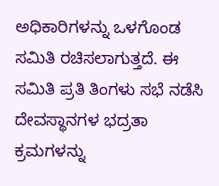ಅಧಿಕಾರಿಗಳನ್ನು ಒಳಗೊಂಡ ಸಮಿತಿ ರಚಿಸಲಾಗುತ್ತದೆ. ಈ ಸಮಿತಿ ಪ್ರತಿ ತಿಂಗಳು ಸಭೆ ನಡೆಸಿ ದೇವಸ್ಥಾನಗಳ ಭದ್ರತಾ ಕ್ರಮಗಳನ್ನು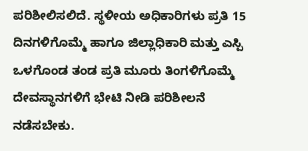ಪರಿಶೀಲಿಸಲಿದೆ. ಸ್ಥಳೀಯ ಅಧಿಕಾರಿಗಳು ಪ್ರತಿ 15 ದಿನಗಳಿಗೊಮ್ಮೆ ಹಾಗೂ ಜಿಲ್ಲಾಧಿಕಾರಿ ಮತ್ತು ಎಸ್ಪಿ ಒಳಗೊಂಡ ತಂಡ ಪ್ರತಿ ಮೂರು ತಿಂಗಳಿಗೊಮ್ಮೆ ದೇವಸ್ಥಾನಗಳಿಗೆ ಭೇಟಿ ನೀಡಿ ಪರಿಶೀಲನೆ ನಡೆಸಬೇಕು.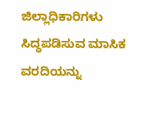ಜಿಲ್ಲಾಧಿಕಾರಿಗಳು ಸಿದ್ಧಪಡಿಸುವ ಮಾಸಿಕ ವರದಿಯನ್ನು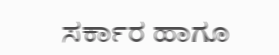ಸರ್ಕಾರ ಹಾಗೂ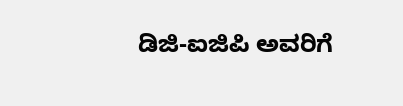ಡಿಜಿ-ಐಜಿಪಿ ಅವರಿಗೆ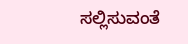ಸಲ್ಲಿಸುವಂತೆ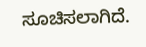ಸೂಚಿಸಲಾಗಿದೆ.